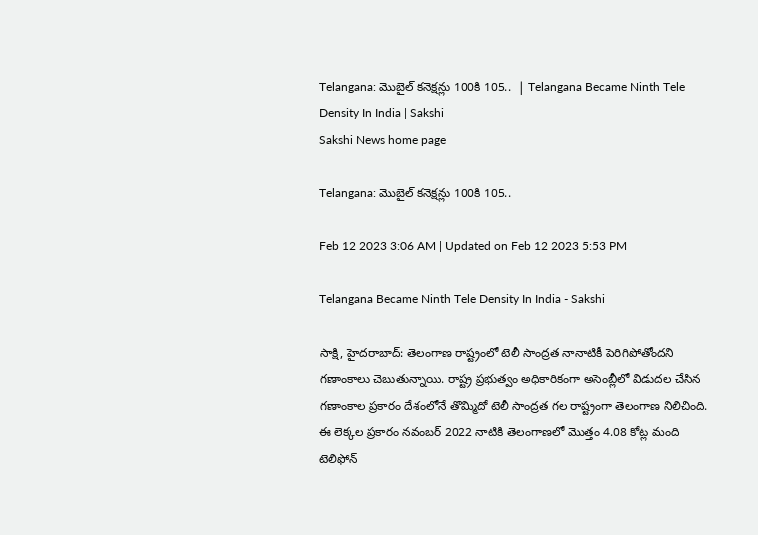Telangana: మొబైల్‌ కనెక్షన్లు 100కి 105..  | Telangana Became Ninth Tele Density In India | Sakshi
Sakshi News home page

Telangana: మొబైల్‌ కనెక్షన్లు 100కి 105..

Feb 12 2023 3:06 AM | Updated on Feb 12 2023 5:53 PM

Telangana Became Ninth Tele Density In India - Sakshi

సాక్షి, హైదరాబాద్‌: తెలంగాణ రాష్ట్రంలో టెలీ సాంద్రత నానాటికీ పెరిగిపోతోందని గణాంకాలు చెబుతున్నాయి. రాష్ట్ర ప్రభుత్వం అధికారికంగా అసెంబ్లీలో విడుదల చేసిన గణాంకాల ప్రకారం దేశంలోనే తొమ్మిదో టెలీ సాంద్రత గల రాష్ట్రంగా తెలంగాణ నిలిచింది. ఈ లెక్కల ప్రకారం నవంబర్‌ 2022 నాటికి తెలంగాణలో మొత్తం 4.08 కోట్ల మంది టెలిఫోన్‌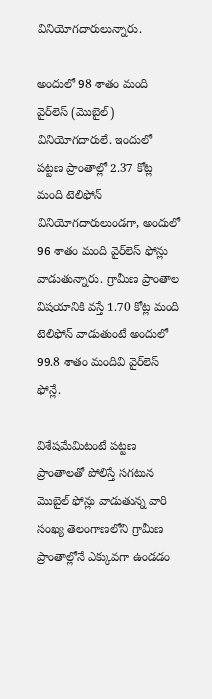వినియోగదారులున్నారు.

అందులో 98 శాతం మంది వైర్‌లెస్‌ (మొబైల్‌) వినియోగదారులే. ఇందులో పట్టణ ప్రాంతాల్లో 2.37 కోట్ల మంది టెలిఫోన్‌ వినియోగదారులుండగా, అందులో 96 శాతం మంది వైర్‌లెస్‌ ఫోన్లు వాడుతున్నారు. గ్రామీణ ప్రాంతాల విషయానికి వస్తే 1.70 కోట్ల మంది టెలిఫోన్‌ వాడుతుంటే అందులో 99.8 శాతం మందివి వైర్‌లెస్‌ ఫోన్లే.

విశేషమేమిటంటే పట్టణ ప్రాంతాలతో పోలిస్తే సగటున మొబైల్‌ ఫోన్లు వాడుతున్న వారి సంఖ్య తెలంగాణలోని గ్రామీణ ప్రాంతాల్లోనే ఎక్కువగా ఉండడం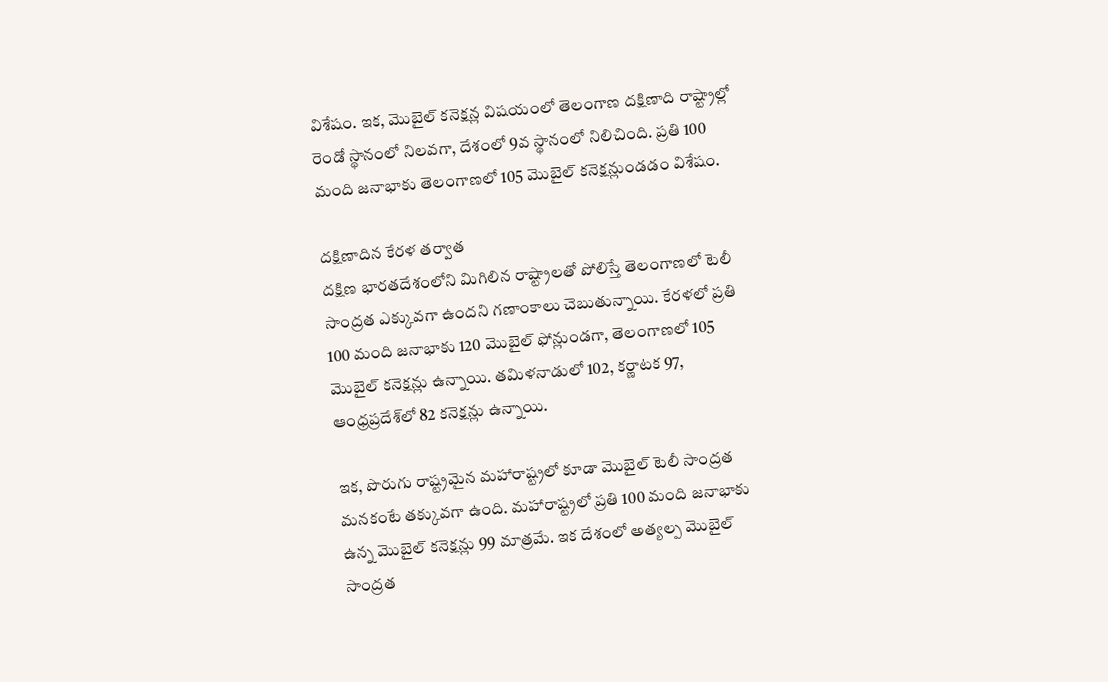విశేషం. ఇక, మొబైల్‌ కనెక్షన్ల విషయంలో తెలంగాణ దక్షిణాది రాష్ట్రాల్లో రెండో స్థానంలో నిలవగా, దేశంలో 9వ స్థానంలో నిలిచింది. ప్రతి 100 మంది జనాభాకు తెలంగాణలో 105 మొబైల్‌ కనెక్షన్లుండడం విశేషం.

దక్షిణాదిన కేరళ తర్వాత
దక్షిణ భారతదేశంలోని మిగిలిన రాష్ట్రాలతో పోలిస్తే తెలంగాణలో టెలీ సాంద్రత ఎక్కువగా ఉందని గణాంకాలు చెబుతున్నాయి. కేరళలో ప్రతి 100 మంది జనాభాకు 120 మొబైల్‌ ఫోన్లుండగా, తెలంగాణలో 105 మొబైల్‌ కనెక్షన్లు ఉన్నాయి. తమిళనాడులో 102, కర్ణాటక 97, ఆంధ్రప్రదేశ్‌లో 82 కనెక్షన్లు ఉన్నాయి.

ఇక, పొరుగు రాష్ట్రమైన మహారాష్ట్రలో కూడా మొబైల్‌ టెలీ సాంద్రత మనకంటే తక్కువగా ఉంది. మహారాష్ట్రలో ప్రతి 100 మంది జనాభాకు ఉన్న మొబైల్‌ కనెక్షన్లు 99 మాత్రమే. ఇక దేశంలో అత్యల్ప మొబైల్‌ సాంద్రత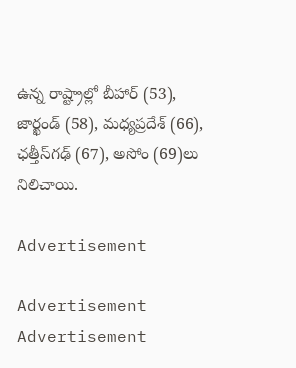ఉన్న రాష్ట్రాల్లో బీహార్‌ (53), జార్ఖండ్‌ (58), మధ్యప్రదేశ్‌ (66), ఛత్తీస్‌గఢ్‌ (67), అసోం (69)లు నిలిచాయి.

Advertisement

Advertisement
Advertisement